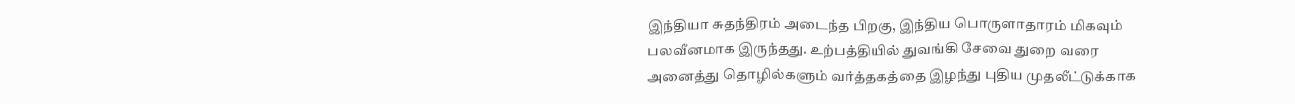இந்தியா சுதந்திரம் அடைந்த பிறகு, இந்திய பொருளாதாரம் மிகவும் பலவீனமாக இருந்தது. உற்பத்தியில் துவங்கி சேவை துறை வரை அனைத்து தொழில்களும் வர்த்தகத்தை இழந்து புதிய முதலீட்டுக்காக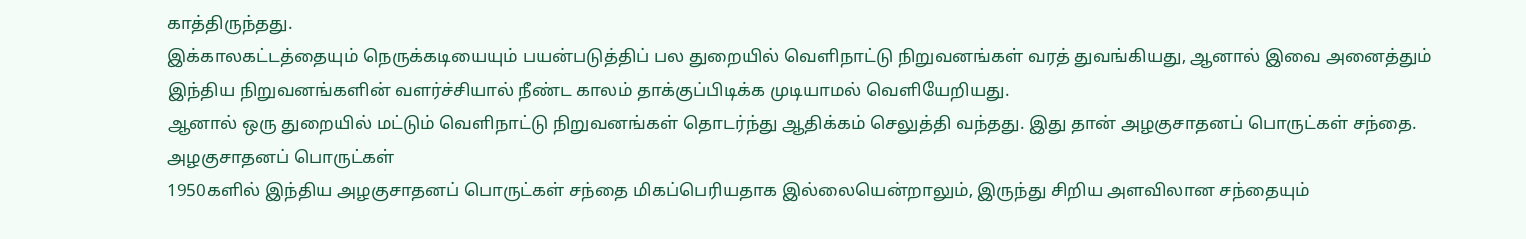காத்திருந்தது.
இக்காலகட்டத்தையும் நெருக்கடியையும் பயன்படுத்திப் பல துறையில் வெளிநாட்டு நிறுவனங்கள் வரத் துவங்கியது, ஆனால் இவை அனைத்தும் இந்திய நிறுவனங்களின் வளர்ச்சியால் நீண்ட காலம் தாக்குப்பிடிக்க முடியாமல் வெளியேறியது.
ஆனால் ஒரு துறையில் மட்டும் வெளிநாட்டு நிறுவனங்கள் தொடர்ந்து ஆதிக்கம் செலுத்தி வந்தது. இது தான் அழகுசாதனப் பொருட்கள் சந்தை.
அழகுசாதனப் பொருட்கள்
1950களில் இந்திய அழகுசாதனப் பொருட்கள் சந்தை மிகப்பெரியதாக இல்லையென்றாலும், இருந்து சிறிய அளவிலான சந்தையும்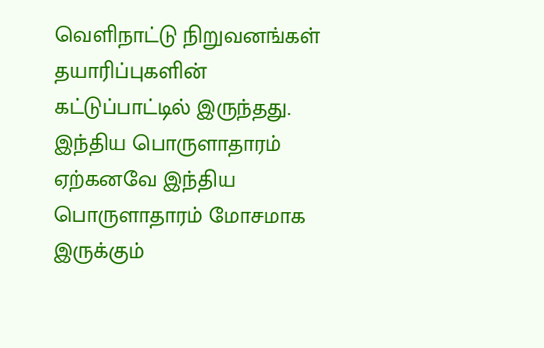வெளிநாட்டு நிறுவனங்கள் தயாரிப்புகளின் கட்டுப்பாட்டில் இருந்தது.
இந்திய பொருளாதாரம்
ஏற்கனவே இந்திய பொருளாதாரம் மோசமாக இருக்கும்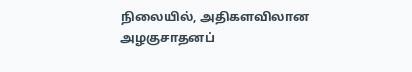நிலையில், அதிகளவிலான அழகுசாதனப்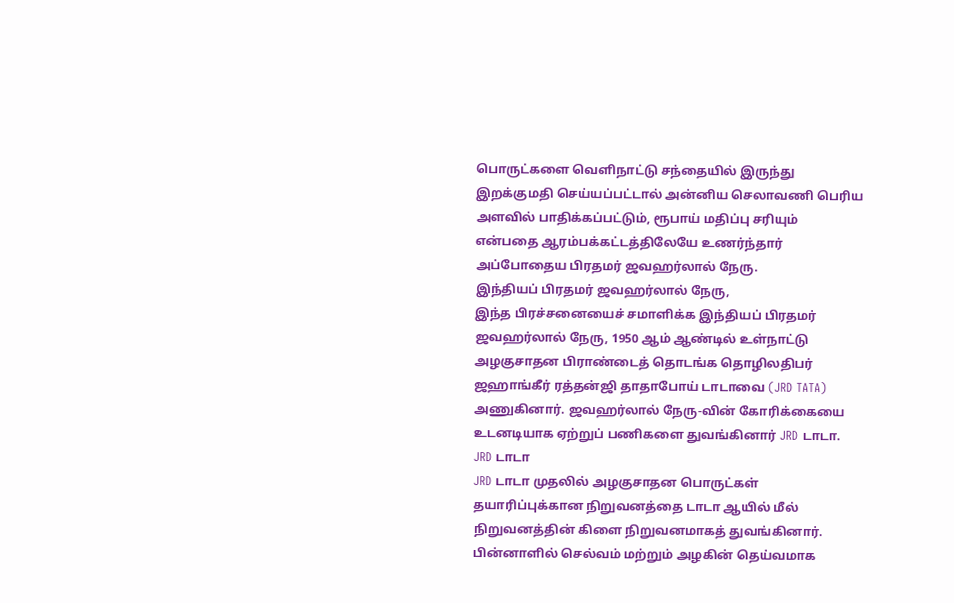பொருட்களை வெளிநாட்டு சந்தையில் இருந்து இறக்குமதி செய்யப்பட்டால் அன்னிய செலாவணி பெரிய அளவில் பாதிக்கப்பட்டும், ரூபாய் மதிப்பு சரியும் என்பதை ஆரம்பக்கட்டத்திலேயே உணர்ந்தார் அப்போதைய பிரதமர் ஜவஹர்லால் நேரு.
இந்தியப் பிரதமர் ஜவஹர்லால் நேரு,
இந்த பிரச்சனையைச் சமாளிக்க இந்தியப் பிரதமர் ஜவஹர்லால் நேரு, 1950 ஆம் ஆண்டில் உள்நாட்டு அழகுசாதன பிராண்டைத் தொடங்க தொழிலதிபர் ஜஹாங்கீர் ரத்தன்ஜி தாதாபோய் டாடாவை (JRD TATA) அணுகினார். ஜவஹர்லால் நேரு-வின் கோரிக்கையை உடனடியாக ஏற்றுப் பணிகளை துவங்கினார் JRD டாடா.
JRD டாடா
JRD டாடா முதலில் அழகுசாதன பொருட்கள் தயாரிப்புக்கான நிறுவனத்தை டாடா ஆயில் மீல் நிறுவனத்தின் கிளை நிறுவனமாகத் துவங்கினார். பின்னாளில் செல்வம் மற்றும் அழகின் தெய்வமாக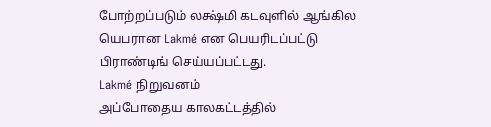போற்றப்படும் லக்ஷ்மி கடவுளில் ஆங்கில யெபரான Lakmé என பெயரிடப்பட்டு பிராண்டிங் செய்யப்பட்டது.
Lakmé நிறுவனம்
அப்போதைய காலகட்டத்தில்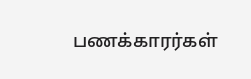பணக்காரர்கள்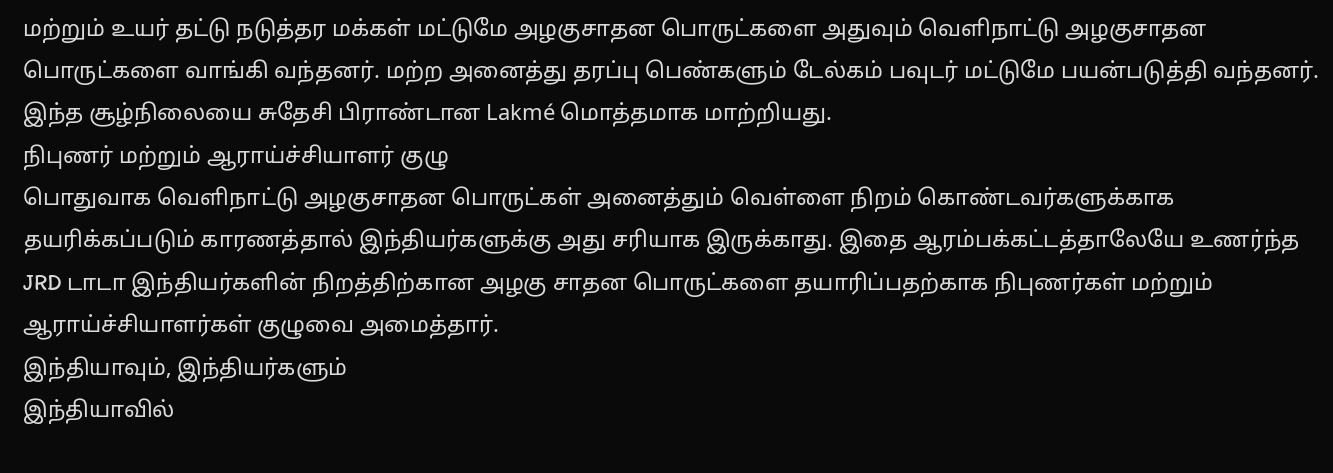மற்றும் உயர் தட்டு நடுத்தர மக்கள் மட்டுமே அழகுசாதன பொருட்களை அதுவும் வெளிநாட்டு அழகுசாதன பொருட்களை வாங்கி வந்தனர். மற்ற அனைத்து தரப்பு பெண்களும் டேல்கம் பவுடர் மட்டுமே பயன்படுத்தி வந்தனர். இந்த சூழ்நிலையை சுதேசி பிராண்டான Lakmé மொத்தமாக மாற்றியது.
நிபுணர் மற்றும் ஆராய்ச்சியாளர் குழு
பொதுவாக வெளிநாட்டு அழகுசாதன பொருட்கள் அனைத்தும் வெள்ளை நிறம் கொண்டவர்களுக்காக தயரிக்கப்படும் காரணத்தால் இந்தியர்களுக்கு அது சரியாக இருக்காது. இதை ஆரம்பக்கட்டத்தாலேயே உணர்ந்த JRD டாடா இந்தியர்களின் நிறத்திற்கான அழகு சாதன பொருட்களை தயாரிப்பதற்காக நிபுணர்கள் மற்றும் ஆராய்ச்சியாளர்கள் குழுவை அமைத்தார்.
இந்தியாவும், இந்தியர்களும்
இந்தியாவில்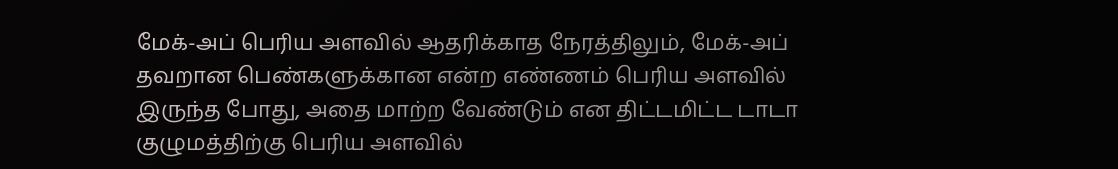மேக்-அப் பெரிய அளவில் ஆதரிக்காத நேரத்திலும், மேக்-அப் தவறான பெண்களுக்கான என்ற எண்ணம் பெரிய அளவில் இருந்த போது, அதை மாற்ற வேண்டும் என திட்டமிட்ட டாடா குழுமத்திற்கு பெரிய அளவில்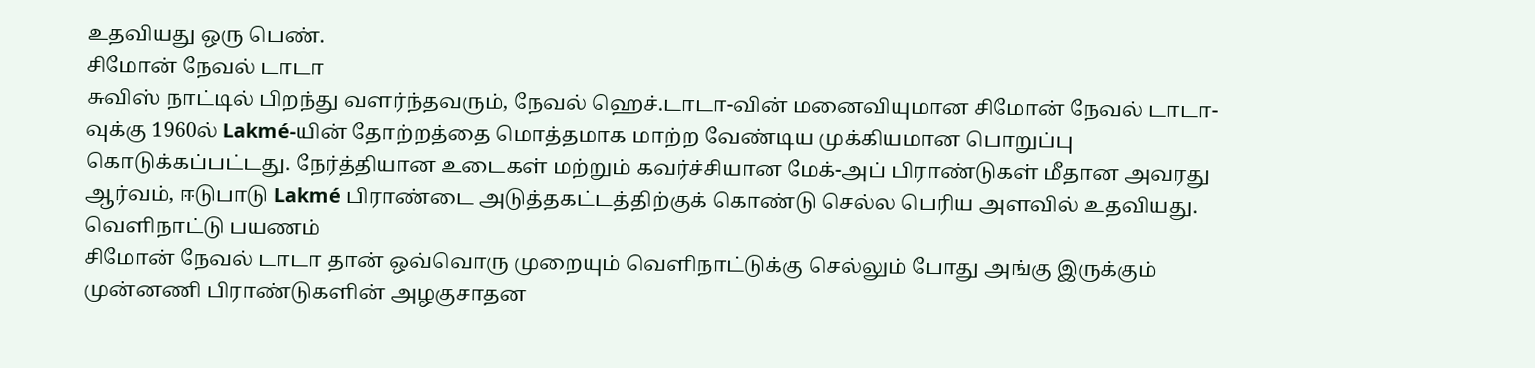உதவியது ஒரு பெண்.
சிமோன் நேவல் டாடா
சுவிஸ் நாட்டில் பிறந்து வளர்ந்தவரும், நேவல் ஹெச்.டாடா-வின் மனைவியுமான சிமோன் நேவல் டாடா-வுக்கு 1960ல் Lakmé-யின் தோற்றத்தை மொத்தமாக மாற்ற வேண்டிய முக்கியமான பொறுப்பு கொடுக்கப்பட்டது. நேர்த்தியான உடைகள் மற்றும் கவர்ச்சியான மேக்-அப் பிராண்டுகள் மீதான அவரது ஆர்வம், ஈடுபாடு Lakmé பிராண்டை அடுத்தகட்டத்திற்குக் கொண்டு செல்ல பெரிய அளவில் உதவியது.
வெளிநாட்டு பயணம்
சிமோன் நேவல் டாடா தான் ஒவ்வொரு முறையும் வெளிநாட்டுக்கு செல்லும் போது அங்கு இருக்கும் முன்னணி பிராண்டுகளின் அழகுசாதன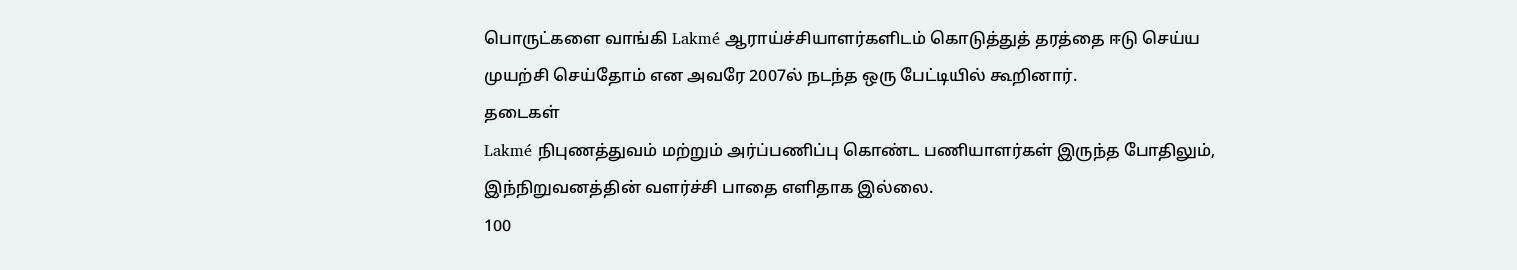பொருட்களை வாங்கி Lakmé ஆராய்ச்சியாளர்களிடம் கொடுத்துத் தரத்தை ஈடு செய்ய முயற்சி செய்தோம் என அவரே 2007ல் நடந்த ஒரு பேட்டியில் கூறினார்.
தடைகள்
Lakmé நிபுணத்துவம் மற்றும் அர்ப்பணிப்பு கொண்ட பணியாளர்கள் இருந்த போதிலும், இந்நிறுவனத்தின் வளர்ச்சி பாதை எளிதாக இல்லை.
100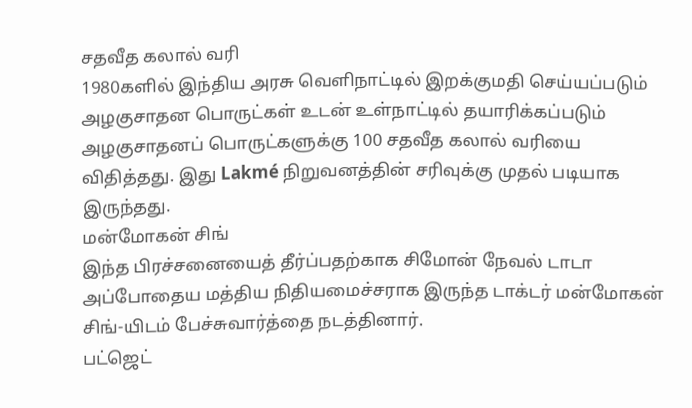சதவீத கலால் வரி
1980களில் இந்திய அரசு வெளிநாட்டில் இறக்குமதி செய்யப்படும் அழகுசாதன பொருட்கள் உடன் உள்நாட்டில் தயாரிக்கப்படும் அழகுசாதனப் பொருட்களுக்கு 100 சதவீத கலால் வரியை விதித்தது. இது Lakmé நிறுவனத்தின் சரிவுக்கு முதல் படியாக இருந்தது.
மன்மோகன் சிங்
இந்த பிரச்சனையைத் தீர்ப்பதற்காக சிமோன் நேவல் டாடா அப்போதைய மத்திய நிதியமைச்சராக இருந்த டாக்டர் மன்மோகன் சிங்-யிடம் பேச்சுவார்த்தை நடத்தினார்.
பட்ஜெட்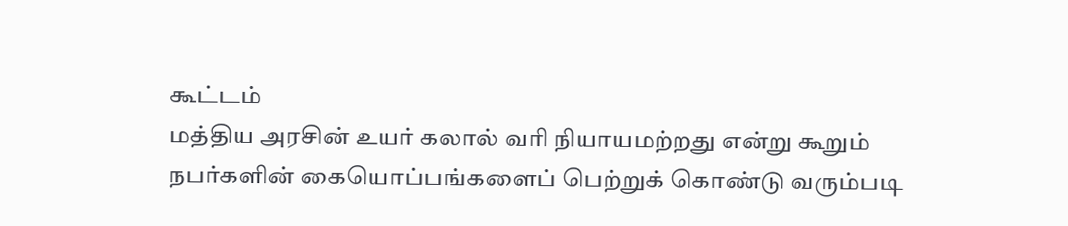கூட்டம்
மத்திய அரசின் உயர் கலால் வரி நியாயமற்றது என்று கூறும் நபர்களின் கையொப்பங்களைப் பெற்றுக் கொண்டு வரும்படி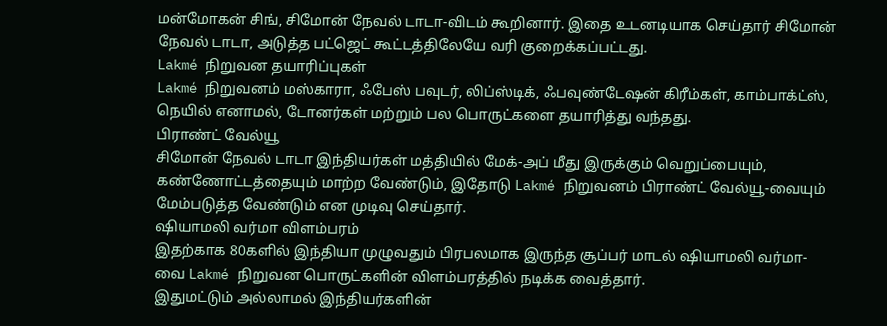மன்மோகன் சிங், சிமோன் நேவல் டாடா-விடம் கூறினார். இதை உடனடியாக செய்தார் சிமோன் நேவல் டாடா, அடுத்த பட்ஜெட் கூட்டத்திலேயே வரி குறைக்கப்பட்டது.
Lakmé நிறுவன தயாரிப்புகள்
Lakmé நிறுவனம் மஸ்காரா, ஃபேஸ் பவுடர், லிப்ஸ்டிக், ஃபவுண்டேஷன் கிரீம்கள், காம்பாக்ட்ஸ், நெயில் எனாமல், டோனர்கள் மற்றும் பல பொருட்களை தயாரித்து வந்தது.
பிராண்ட் வேல்யூ
சிமோன் நேவல் டாடா இந்தியர்கள் மத்தியில் மேக்-அப் மீது இருக்கும் வெறுப்பையும், கண்ணோட்டத்தையும் மாற்ற வேண்டும், இதோடு Lakmé நிறுவனம் பிராண்ட் வேல்யூ-வையும் மேம்படுத்த வேண்டும் என முடிவு செய்தார்.
ஷியாமலி வர்மா விளம்பரம்
இதற்காக 80களில் இந்தியா முழுவதும் பிரபலமாக இருந்த சூப்பர் மாடல் ஷியாமலி வர்மா-வை Lakmé நிறுவன பொருட்களின் விளம்பரத்தில் நடிக்க வைத்தார்.
இதுமட்டும் அல்லாமல் இந்தியர்களின்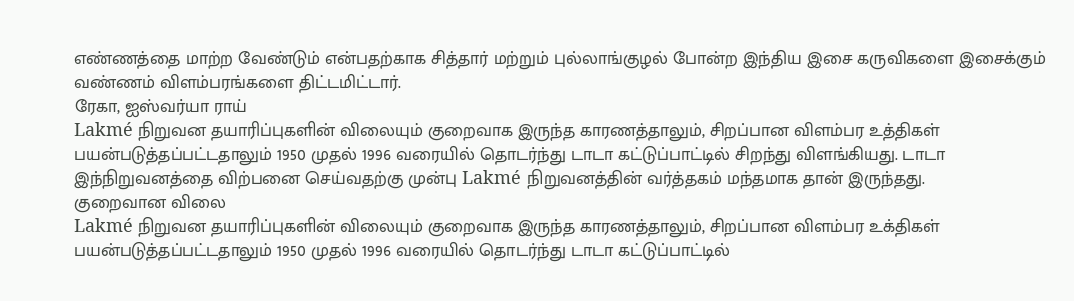எண்ணத்தை மாற்ற வேண்டும் என்பதற்காக சித்தார் மற்றும் புல்லாங்குழல் போன்ற இந்திய இசை கருவிகளை இசைக்கும் வண்ணம் விளம்பரங்களை திட்டமிட்டார்.
ரேகா, ஐஸ்வர்யா ராய்
Lakmé நிறுவன தயாரிப்புகளின் விலையும் குறைவாக இருந்த காரணத்தாலும், சிறப்பான விளம்பர உத்திகள் பயன்படுத்தப்பட்டதாலும் 1950 முதல் 1996 வரையில் தொடர்ந்து டாடா கட்டுப்பாட்டில் சிறந்து விளங்கியது. டாடா இந்நிறுவனத்தை விற்பனை செய்வதற்கு முன்பு Lakmé நிறுவனத்தின் வர்த்தகம் மந்தமாக தான் இருந்தது.
குறைவான விலை
Lakmé நிறுவன தயாரிப்புகளின் விலையும் குறைவாக இருந்த காரணத்தாலும், சிறப்பான விளம்பர உக்திகள் பயன்படுத்தப்பட்டதாலும் 1950 முதல் 1996 வரையில் தொடர்ந்து டாடா கட்டுப்பாட்டில்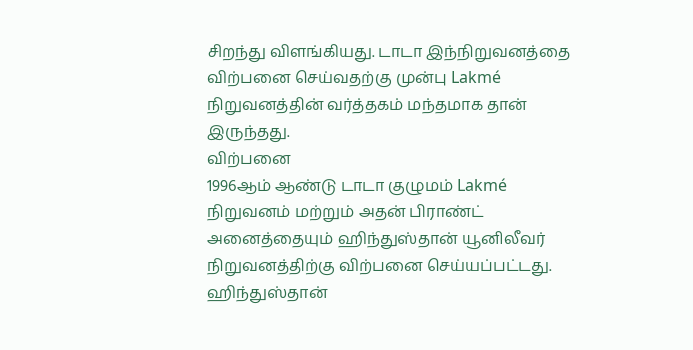சிறந்து விளங்கியது. டாடா இந்நிறுவனத்தை விற்பனை செய்வதற்கு முன்பு Lakmé நிறுவனத்தின் வர்த்தகம் மந்தமாக தான் இருந்தது.
விற்பனை
1996ஆம் ஆண்டு டாடா குழுமம் Lakmé நிறுவனம் மற்றும் அதன் பிராண்ட் அனைத்தையும் ஹிந்துஸ்தான் யூனிலீவர் நிறுவனத்திற்கு விற்பனை செய்யப்பட்டது.
ஹிந்துஸ்தான்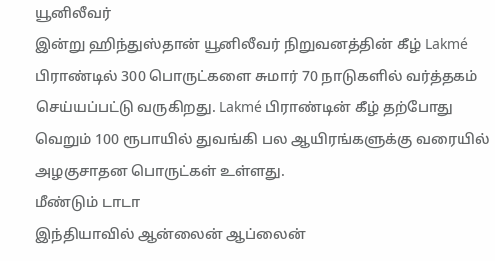யூனிலீவர்
இன்று ஹிந்துஸ்தான் யூனிலீவர் நிறுவனத்தின் கீழ் Lakmé பிராண்டில் 300 பொருட்களை சுமார் 70 நாடுகளில் வர்த்தகம் செய்யப்பட்டு வருகிறது. Lakmé பிராண்டின் கீழ் தற்போது வெறும் 100 ரூபாயில் துவங்கி பல ஆயிரங்களுக்கு வரையில் அழகுசாதன பொருட்கள் உள்ளது.
மீண்டும் டாடா
இந்தியாவில் ஆன்லைன் ஆப்லைன்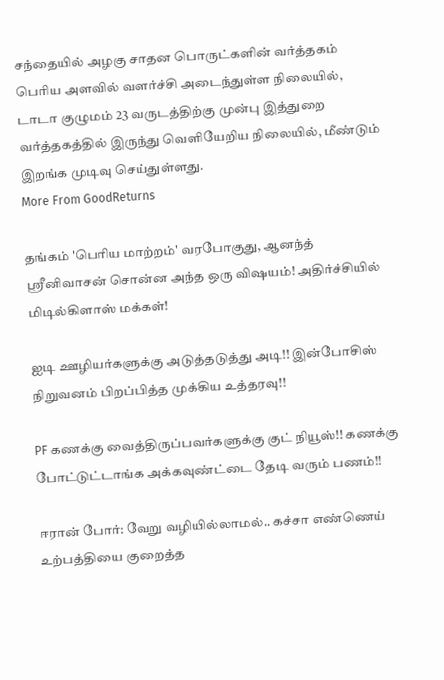சந்தையில் அழகு சாதன பொருட்களின் வர்த்தகம் பெரிய அளவில் வளர்ச்சி அடைந்துள்ள நிலையில், டாடா குழுமம் 23 வருடத்திற்கு முன்பு இத்துறை வர்த்தகத்தில் இருந்து வெளியேறிய நிலையில், மீண்டும் இறங்க முடிவு செய்துள்ளது.
More From GoodReturns

தங்கம் 'பெரிய மாற்றம்' வரபோகுது, ஆனந்த் ஸ்ரீனிவாசன் சொன்ன அந்த ஒரு விஷயம்! அதிர்ச்சியில் மிடில்கிளாஸ் மக்கள்!

ஐடி ஊழியர்களுக்கு அடுத்தடுத்து அடி!! இன்போசிஸ் நிறுவனம் பிறப்பித்த முக்கிய உத்தரவு!!

PF கணக்கு வைத்திருப்பவர்களுக்கு குட் நியூஸ்!! கணக்கு போட்டுட்டாங்க அக்கவுண்ட்டை தேடி வரும் பணம்!!

ஈரான் போர்: வேறு வழியில்லாமல்.. கச்சா எண்ணெய் உற்பத்தியை குறைத்த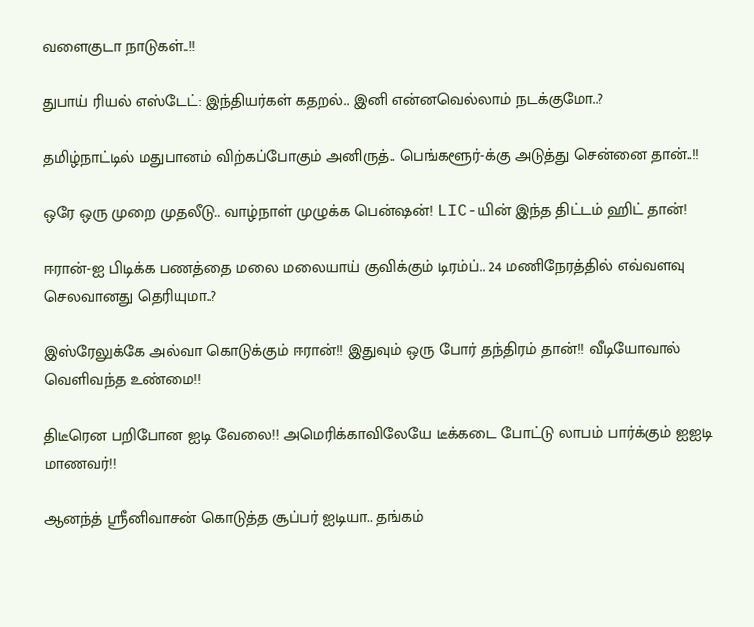வளைகுடா நாடுகள்..!!

துபாய் ரியல் எஸ்டேட்: இந்தியர்கள் கதறல்.. இனி என்னவெல்லாம் நடக்குமோ..?

தமிழ்நாட்டில் மதுபானம் விற்கப்போகும் அனிருத்.. பெங்களூர்-க்கு அடுத்து சென்னை தான்..!!

ஒரே ஒரு முறை முதலீடு.. வாழ்நாள் முழுக்க பென்ஷன்! LIC-யின் இந்த திட்டம் ஹிட் தான்!

ஈரான்-ஐ பிடிக்க பணத்தை மலை மலையாய் குவிக்கும் டிரம்ப்.. 24 மணிநேரத்தில் எவ்வளவு செலவானது தெரியுமா..?

இஸ்ரேலுக்கே அல்வா கொடுக்கும் ஈரான்!! இதுவும் ஒரு போர் தந்திரம் தான்!! வீடியோவால் வெளிவந்த உண்மை!!

திடீரென பறிபோன ஐடி வேலை!! அமெரிக்காவிலேயே டீக்கடை போட்டு லாபம் பார்க்கும் ஐஐடி மாணவர்!!

ஆனந்த் ஸ்ரீனிவாசன் கொடுத்த சூப்பர் ஐடியா.. தங்கம்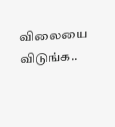விலையை விடுங்க..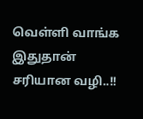வெள்ளி வாங்க இதுதான் சரியான வழி..!!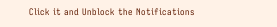Click it and Unblock the Notifications